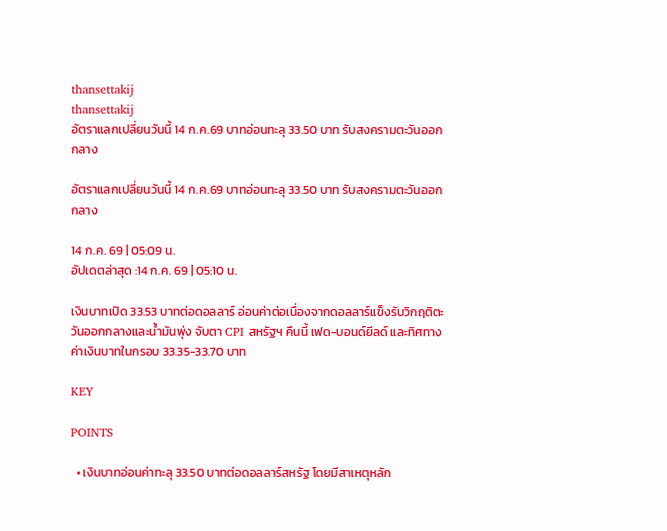thansettakij
thansettakij
อัตราแลกเปลี่ยนวันนี้ 14 ก.ค.69 บาทอ่อนทะลุ 33.50 บาท รับสงครามตะวันออกกลาง

อัตราแลกเปลี่ยนวันนี้ 14 ก.ค.69 บาทอ่อนทะลุ 33.50 บาท รับสงครามตะวันออกกลาง

14 ก.ค. 69 | 05:09 น.
อัปเดตล่าสุด :14 ก.ค. 69 | 05:10 น.

เงินบาทเปิด 33.53 บาทต่อดอลลาร์ อ่อนค่าต่อเนื่องจากดอลลาร์แข็งรับวิกฤติตะวันออกกลางและน้ำมันพุ่ง จับตา CPI สหรัฐฯ คืนนี้ เฟด-บอนด์ยีลด์ และทิศทางค่าเงินบาทในกรอบ 33.35-33.70 บาท

KEY

POINTS

  • เงินบาทอ่อนค่าทะลุ 33.50 บาทต่อดอลลาร์สหรัฐ โดยมีสาเหตุหลัก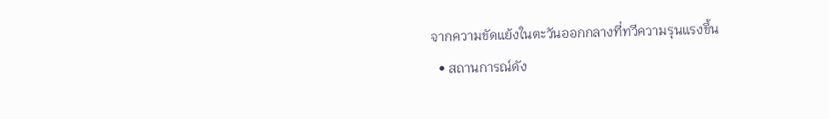จากความขัดแย้งในตะวันออกกลางที่ทวีความรุนแรงขึ้น
  • สถานการณ์ดัง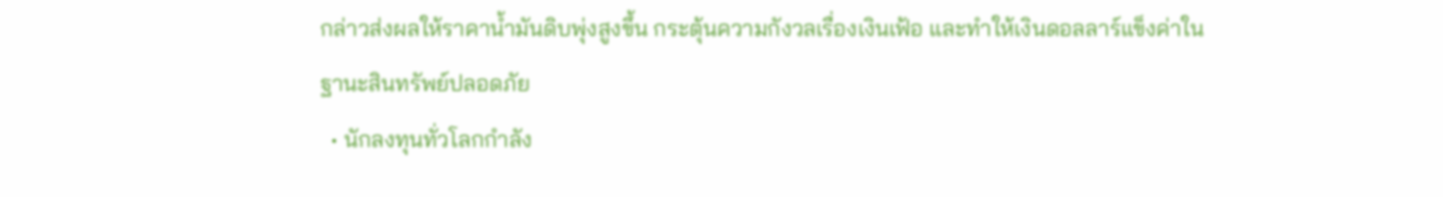กล่าวส่งผลให้ราคาน้ำมันดิบพุ่งสูงขึ้น กระตุ้นความกังวลเรื่องเงินเฟ้อ และทำให้เงินดอลลาร์แข็งค่าในฐานะสินทรัพย์ปลอดภัย
  • นักลงทุนทั่วโลกกำลัง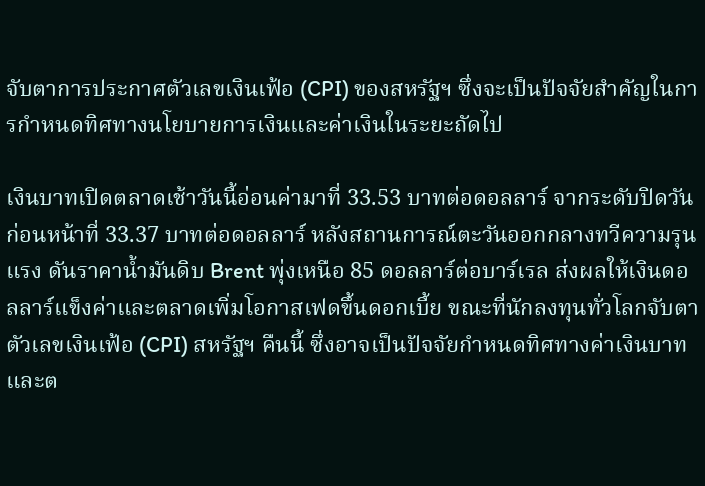จับตาการประกาศตัวเลขเงินเฟ้อ (CPI) ของสหรัฐฯ ซึ่งจะเป็นปัจจัยสำคัญในการกำหนดทิศทางนโยบายการเงินและค่าเงินในระยะถัดไป

เงินบาทเปิดตลาดเช้าวันนี้อ่อนค่ามาที่ 33.53 บาทต่อดอลลาร์ จากระดับปิดวันก่อนหน้าที่ 33.37 บาทต่อดอลลาร์ หลังสถานการณ์ตะวันออกกลางทวีความรุนแรง ดันราคาน้ำมันดิบ Brent พุ่งเหนือ 85 ดอลลาร์ต่อบาร์เรล ส่งผลให้เงินดอลลาร์แข็งค่าและตลาดเพิ่มโอกาสเฟดขึ้นดอกเบี้ย ขณะที่นักลงทุนทั่วโลกจับตาตัวเลขเงินเฟ้อ (CPI) สหรัฐฯ คืนนี้ ซึ่งอาจเป็นปัจจัยกำหนดทิศทางค่าเงินบาทและต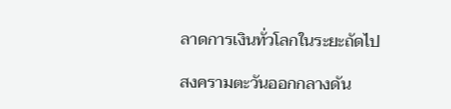ลาดการเงินทั่วโลกในระยะถัดไป

สงครามตะวันออกกลางดัน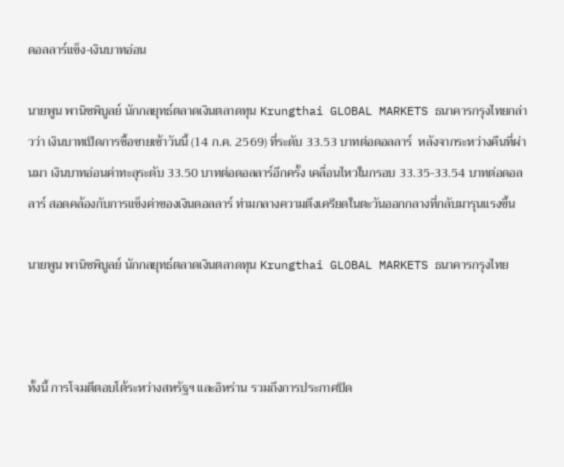ดอลลาร์แข็ง-เงินบาทอ่อน

นายพูน พานิชพิบูลย์ นักกลยุทธ์ตลาดเงินตลาดทุน Krungthai GLOBAL MARKETS ธนาคารกรุงไทยกล่าวว่า เงินบาทเปิดการซื้อขายเช้าวันนี้ (14 ก.ค. 2569) ที่ระดับ 33.53 บาทต่อดอลลาร์  หลังจากระหว่างคืนที่ผ่านมา เงินบาทอ่อนค่าทะลุระดับ 33.50 บาทต่อดอลลาร์อีกครั้ง เคลื่อนไหวในกรอบ 33.35-33.54 บาทต่อดอลลาร์ สอดคล้องกับการแข็งค่าของเงินดอลลาร์ ท่ามกลางความตึงเครียดในตะวันออกกลางที่กลับมารุนแรงขึ้น

นายพูน พานิชพิบูลย์ นักกลยุทธ์ตลาดเงินตลาดทุน Krungthai GLOBAL MARKETS ธนาคารกรุงไทย



ทั้งนี้ การโจมตีตอบโต้ระหว่างสหรัฐฯ และอิหร่าน รวมถึงการประกาศปิด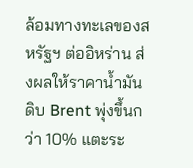ล้อมทางทะเลของสหรัฐฯ ต่ออิหร่าน ส่งผลให้ราคาน้ำมันดิบ Brent พุ่งขึ้นกว่า 10% แตะระ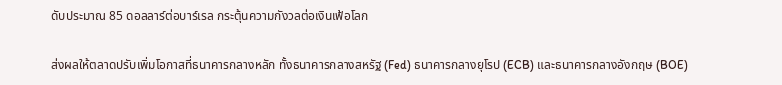ดับประมาณ 85 ดอลลาร์ต่อบาร์เรล กระตุ้นความกังวลต่อเงินเฟ้อโลก

ส่งผลให้ตลาดปรับเพิ่มโอกาสที่ธนาคารกลางหลัก ทั้งธนาคารกลางสหรัฐ (Fed) ธนาคารกลางยุโรป (ECB) และธนาคารกลางอังกฤษ (BOE)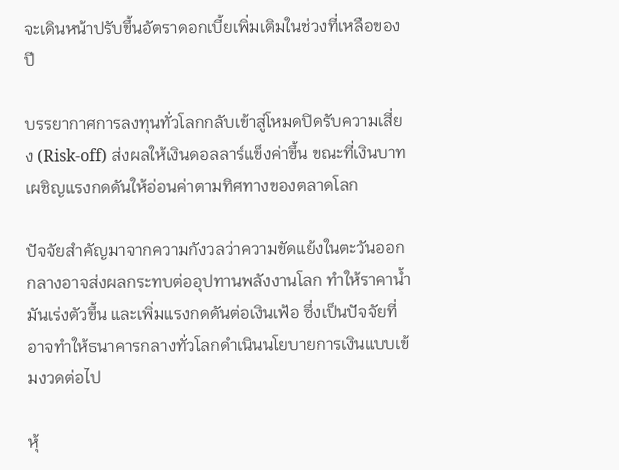จะเดินหน้าปรับขึ้นอัตราดอกเบี้ยเพิ่มเติมในช่วงที่เหลือของปี

บรรยากาศการลงทุนทั่วโลกกลับเข้าสู่โหมดปิดรับความเสี่ยง (Risk-off) ส่งผลให้เงินดอลลาร์แข็งค่าขึ้น ขณะที่เงินบาทเผชิญแรงกดดันให้อ่อนค่าตามทิศทางของตลาดโลก

ปัจจัยสำคัญมาจากความกังวลว่าความขัดแย้งในตะวันออกกลางอาจส่งผลกระทบต่ออุปทานพลังงานโลก ทำให้ราคาน้ำมันเร่งตัวขึ้น และเพิ่มแรงกดดันต่อเงินเฟ้อ ซึ่งเป็นปัจจัยที่อาจทำให้ธนาคารกลางทั่วโลกดำเนินนโยบายการเงินแบบเข้มงวดต่อไป

หุ้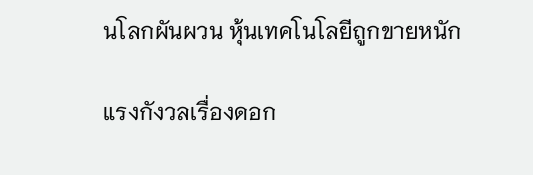นโลกผันผวน หุ้นเทคโนโลยีถูกขายหนัก

แรงกังวลเรื่องดอก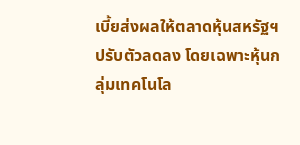เบี้ยส่งผลให้ตลาดหุ้นสหรัฐฯ ปรับตัวลดลง โดยเฉพาะหุ้นกลุ่มเทคโนโล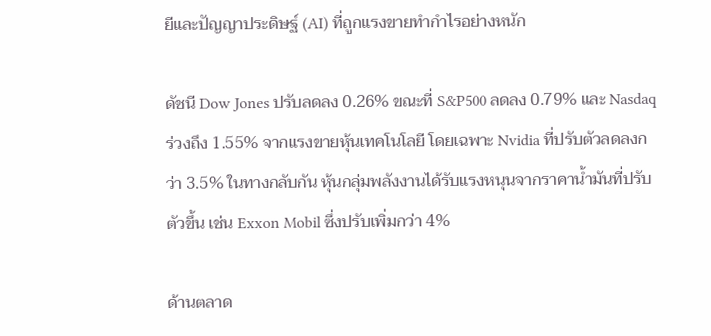ยีและปัญญาประดิษฐ์ (AI) ที่ถูกแรงขายทำกำไรอย่างหนัก

ดัชนี Dow Jones ปรับลดลง 0.26% ขณะที่ S&P500 ลดลง 0.79% และ Nasdaq ร่วงถึง 1.55% จากแรงขายหุ้นเทคโนโลยี โดยเฉพาะ Nvidia ที่ปรับตัวลดลงกว่า 3.5% ในทางกลับกัน หุ้นกลุ่มพลังงานได้รับแรงหนุนจากราคาน้ำมันที่ปรับตัวขึ้น เช่น Exxon Mobil ซึ่งปรับเพิ่มกว่า 4%

ด้านตลาด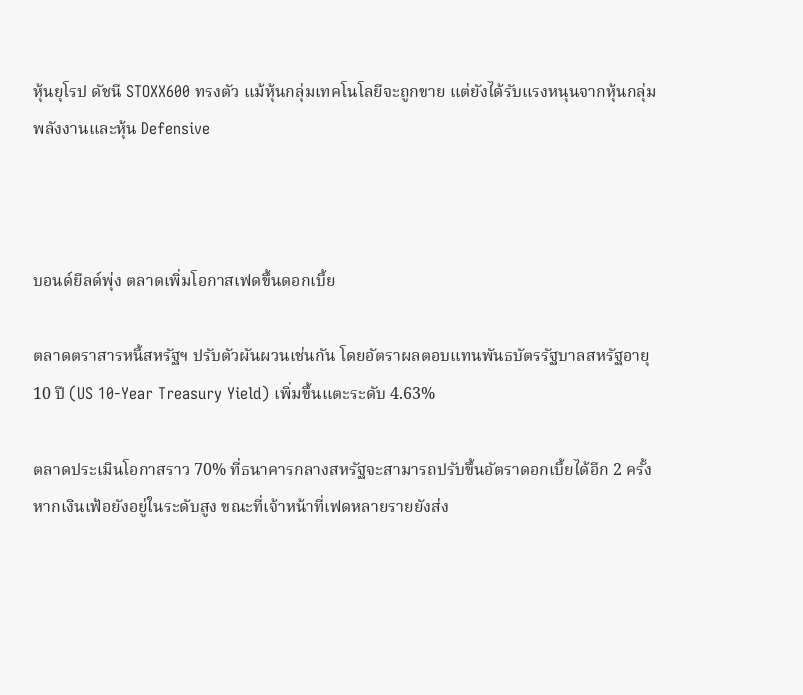หุ้นยุโรป ดัชนี STOXX600 ทรงตัว แม้หุ้นกลุ่มเทคโนโลยีจะถูกขาย แต่ยังได้รับแรงหนุนจากหุ้นกลุ่มพลังงานและหุ้น Defensive



บอนด์ยีลด์พุ่ง ตลาดเพิ่มโอกาสเฟดขึ้นดอกเบี้ย

ตลาดตราสารหนี้สหรัฐฯ ปรับตัวผันผวนเช่นกัน โดยอัตราผลตอบแทนพันธบัตรรัฐบาลสหรัฐอายุ 10 ปี (US 10-Year Treasury Yield) เพิ่มขึ้นแตะระดับ 4.63%

ตลาดประเมินโอกาสราว 70% ที่ธนาคารกลางสหรัฐจะสามารถปรับขึ้นอัตราดอกเบี้ยได้อีก 2 ครั้ง หากเงินเฟ้อยังอยู่ในระดับสูง ขณะที่เจ้าหน้าที่เฟดหลายรายยังส่ง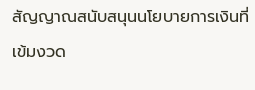สัญญาณสนับสนุนนโยบายการเงินที่เข้มงวด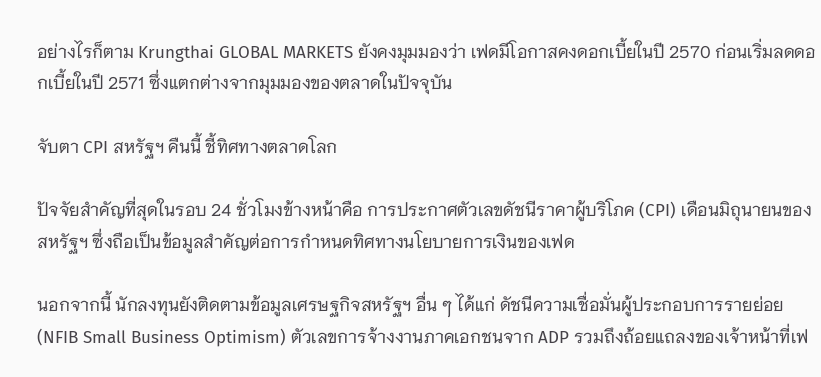อย่างไรก็ตาม Krungthai GLOBAL MARKETS ยังคงมุมมองว่า เฟดมีโอกาสคงดอกเบี้ยในปี 2570 ก่อนเริ่มลดดอกเบี้ยในปี 2571 ซึ่งแตกต่างจากมุมมองของตลาดในปัจจุบัน

จับตา CPI สหรัฐฯ คืนนี้ ชี้ทิศทางตลาดโลก

ปัจจัยสำคัญที่สุดในรอบ 24 ชั่วโมงข้างหน้าคือ การประกาศตัวเลขดัชนีราคาผู้บริโภค (CPI) เดือนมิถุนายนของสหรัฐฯ ซึ่งถือเป็นข้อมูลสำคัญต่อการกำหนดทิศทางนโยบายการเงินของเฟด

นอกจากนี้ นักลงทุนยังติดตามข้อมูลเศรษฐกิจสหรัฐฯ อื่น ๆ ได้แก่ ดัชนีความเชื่อมั่นผู้ประกอบการรายย่อย (NFIB Small Business Optimism) ตัวเลขการจ้างงานภาคเอกชนจาก ADP รวมถึงถ้อยแถลงของเจ้าหน้าที่เฟ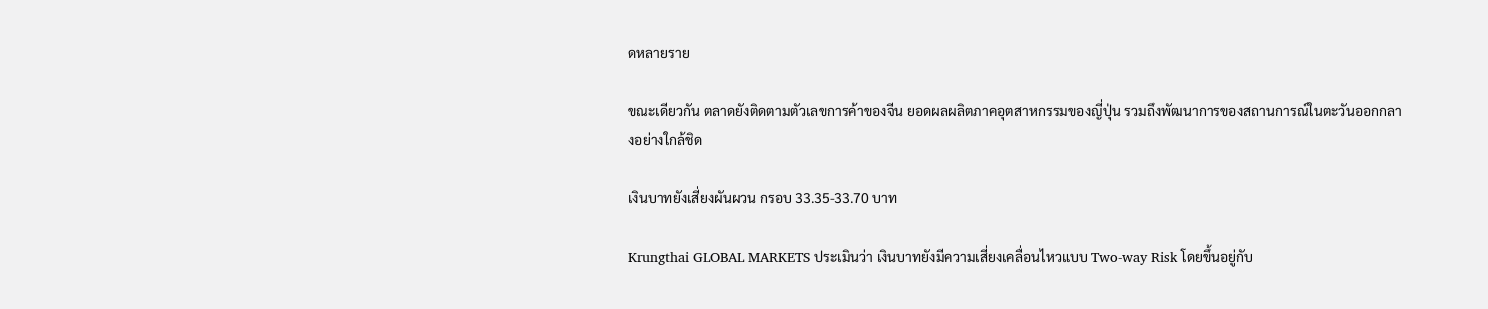ดหลายราย

ขณะเดียวกัน ตลาดยังติดตามตัวเลขการค้าของจีน ยอดผลผลิตภาคอุตสาหกรรมของญี่ปุ่น รวมถึงพัฒนาการของสถานการณ์ในตะวันออกกลางอย่างใกล้ชิด

เงินบาทยังเสี่ยงผันผวน กรอบ 33.35-33.70 บาท

Krungthai GLOBAL MARKETS ประเมินว่า เงินบาทยังมีความเสี่ยงเคลื่อนไหวแบบ Two-way Risk โดยขึ้นอยู่กับ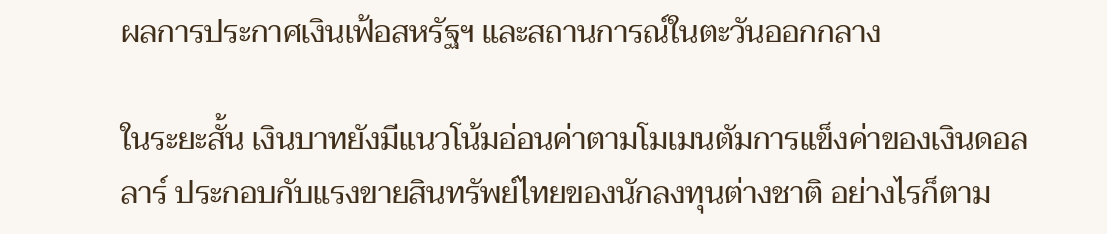ผลการประกาศเงินเฟ้อสหรัฐฯ และสถานการณ์ในตะวันออกกลาง

ในระยะสั้น เงินบาทยังมีแนวโน้มอ่อนค่าตามโมเมนตัมการแข็งค่าของเงินดอลลาร์ ประกอบกับแรงขายสินทรัพย์ไทยของนักลงทุนต่างชาติ อย่างไรก็ตาม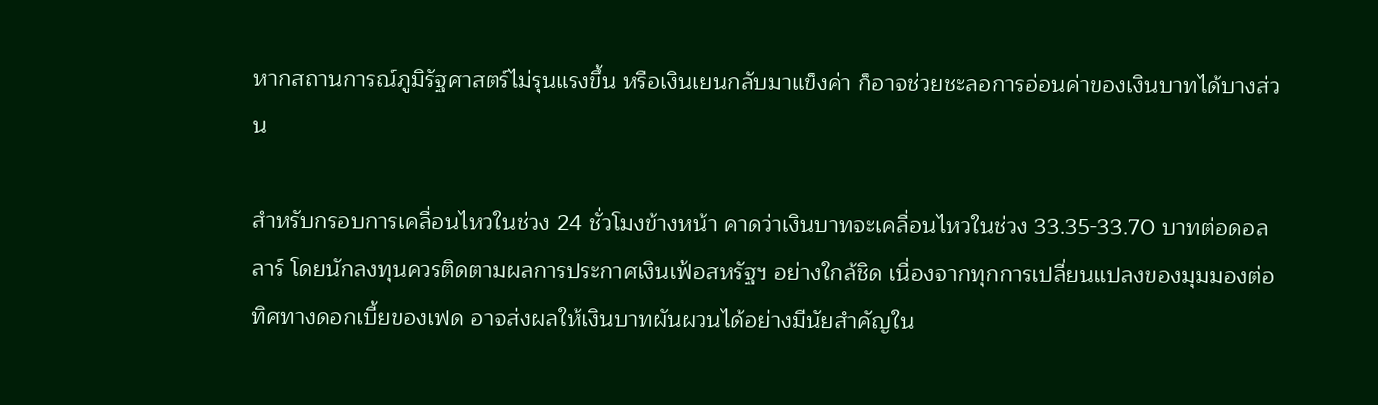หากสถานการณ์ภูมิรัฐศาสตร์ไม่รุนแรงขึ้น หรือเงินเยนกลับมาแข็งค่า ก็อาจช่วยชะลอการอ่อนค่าของเงินบาทได้บางส่วน

สำหรับกรอบการเคลื่อนไหวในช่วง 24 ชั่วโมงข้างหน้า คาดว่าเงินบาทจะเคลื่อนไหวในช่วง 33.35-33.70 บาทต่อดอลลาร์ โดยนักลงทุนควรติดตามผลการประกาศเงินเฟ้อสหรัฐฯ อย่างใกล้ชิด เนื่องจากทุกการเปลี่ยนแปลงของมุมมองต่อทิศทางดอกเบี้ยของเฟด อาจส่งผลให้เงินบาทผันผวนได้อย่างมีนัยสำคัญใน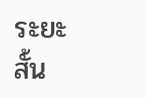ระยะสั้น